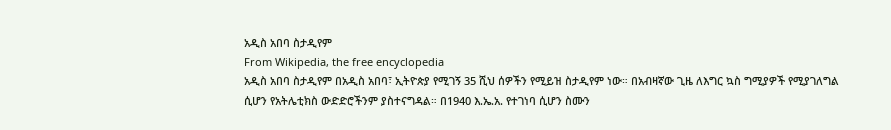አዲስ አበባ ስታዲየም
From Wikipedia, the free encyclopedia
አዲስ አበባ ስታዲየም በአዲስ አበባ፣ ኢትዮጵያ የሚገኝ 35 ሺህ ሰዎችን የሚይዝ ስታዲየም ነው። በአብዛኛው ጊዜ ለእግር ኳስ ግሚያዎች የሚያገለግል ሲሆን የአትሌቲክስ ውድድሮችንም ያስተናግዳል። በ1940 እ.ኤ.አ. የተገነባ ሲሆን ስሙን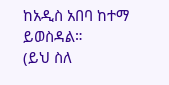ከአዲስ አበባ ከተማ ይወስዳል።
(ይህ ስለ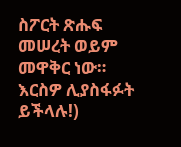ስፖርት ጽሑፍ መሠረት ወይም መዋቅር ነው። እርስዎ ሊያስፋፉት ይችላሉ!)